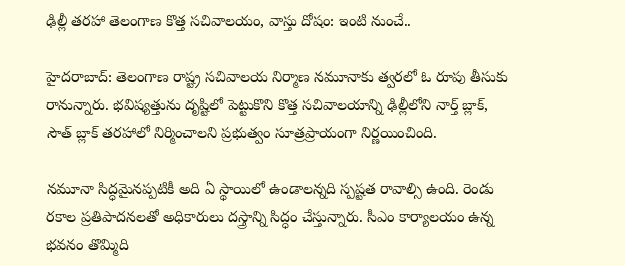ఢిల్లీ తరహా తెలంగాణ కొత్త సచివాలయం, వాస్తు దోషం: ఇంటి నుంచే..

హైదరాబాద్: తెలంగాణ రాష్ట్ర సచివాలయ నిర్మాణ నమూనాకు త్వరలో ఓ రూపు తీసుకు రానున్నారు. భవిష్యత్తును దృష్టిలో పెట్టుకొని కొత్త సచివాలయాన్ని ఢిల్లీలోని నార్త్‌ బ్లాక్‌, సౌత్‌ బ్లాక్‌ తరహాలో నిర్మించాలని ప్రభుత్వం సూత్రప్రాయంగా నిర్ణయించింది.

నమూనా సిద్ధమైనప్పటికీ అది ఏ స్థాయిలో ఉండాలన్నది స్పష్టత రావాల్సి ఉంది. రెండు రకాల ప్రతిపాదనలతో అధికారులు దస్త్రాన్ని సిద్ధం చేస్తున్నారు. సీఎం కార్యాలయం ఉన్న భవనం తొమ్మిది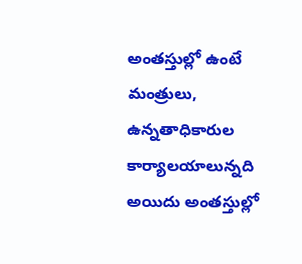అంతస్తుల్లో ఉంటే మంత్రులు, ఉన్నతాధికారుల కార్యాలయాలున్నది అయిదు అంతస్తుల్లో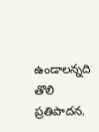ఉండాలన్నది తొలి ప్రతిపాదన.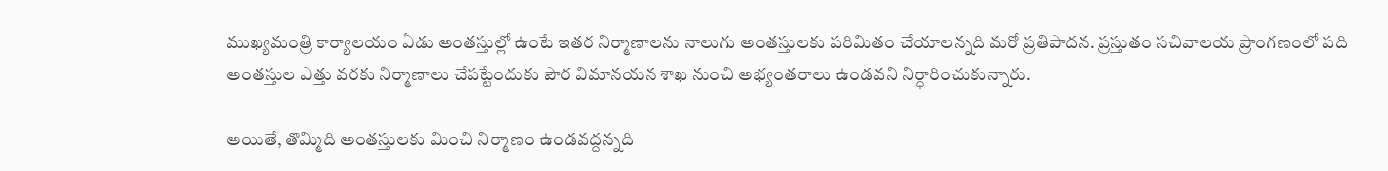ముఖ్యమంత్రి కార్యాలయం ఏడు అంతస్తుల్లో ఉంటే ఇతర నిర్మాణాలను నాలుగు అంతస్తులకు పరిమితం చేయాలన్నది మరో ప్రతిపాదన. ప్రస్తుతం సచివాలయ ప్రాంగణంలో పది అంతస్తుల ఎత్తు వరకు నిర్మాణాలు చేపట్టేందుకు పౌర విమానయన శాఖ నుంచి అభ్యంతరాలు ఉండవని నిర్ధారించుకున్నారు.

అయితే, తొమ్మిది అంతస్తులకు మించి నిర్మాణం ఉండవద్దన్నది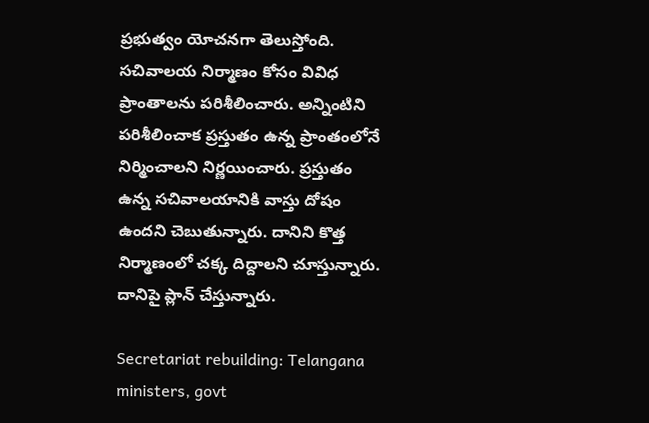ప్రభుత్వం యోచనగా తెలుస్తోంది. సచివాలయ నిర్మాణం కోసం వివిధ ప్రాంతాలను పరిశీలించారు. అన్నింటిని పరిశీలించాక ప్రస్తుతం ఉన్న ప్రాంతంలోనే నిర్మించాలని నిర్ణయించారు. ప్రస్తుతం ఉన్న సచివాలయానికి వాస్తు దోషం ఉందని చెబుతున్నారు. దానిని కొత్త నిర్మాణంలో చక్క దిద్దాలని చూస్తున్నారు. దానిపై ప్లాన్ చేస్తున్నారు.

Secretariat rebuilding: Telangana ministers, govt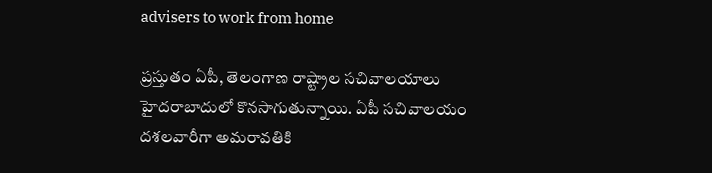advisers to work from home

ప్రస్తుతం ఏపీ, తెలంగాణ రాష్ట్రాల సచివాలయాలు హైదరాబాదులో కొనసాగుతున్నాయి. ఏపీ సచివాలయం దశలవారీగా అమరావతికి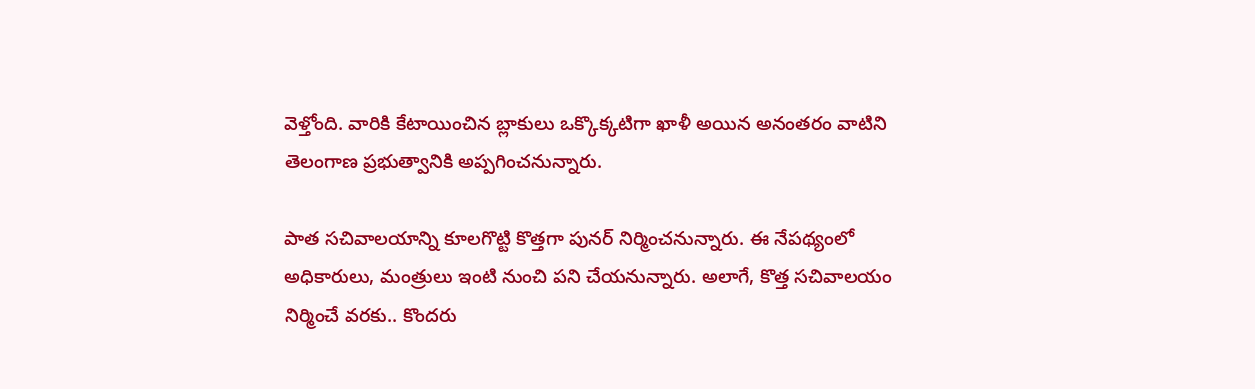వెళ్తోంది. వారికి కేటాయించిన బ్లాకులు ఒక్కొక్కటిగా ఖాళీ అయిన అనంతరం వాటిని తెలంగాణ ప్రభుత్వానికి అప్పగించనున్నారు.

పాత సచివాలయాన్ని కూలగొట్టి కొత్తగా పునర్ నిర్మించనున్నారు. ఈ నేపథ్యంలో అధికారులు, మంత్రులు ఇంటి నుంచి పని చేయనున్నారు. అలాగే, కొత్త సచివాలయం నిర్మించే వరకు.. కొందరు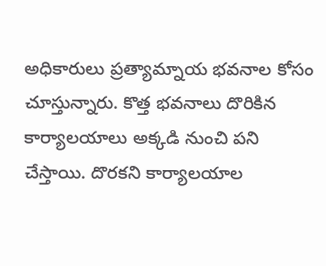అధికారులు ప్రత్యామ్నాయ భవనాల కోసం చూస్తున్నారు. కొత్త భవనాలు దొరికిన కార్యాలయాలు అక్కడి నుంచి పని చేస్తాయి. దొరకని కార్యాలయాల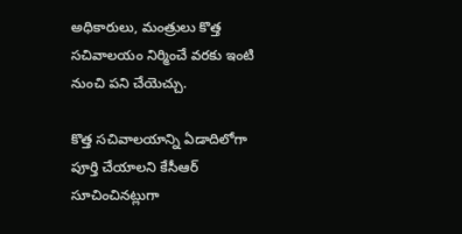అధికారులు, మంత్రులు కొత్త సచివాలయం నిర్మించే వరకు ఇంటి నుంచి పని చేయెచ్చు.

కొత్త సచివాలయాన్ని ఏడాదిలోగా పూర్తి చేయాలని కేసీఆర్ సూచించినట్లుగా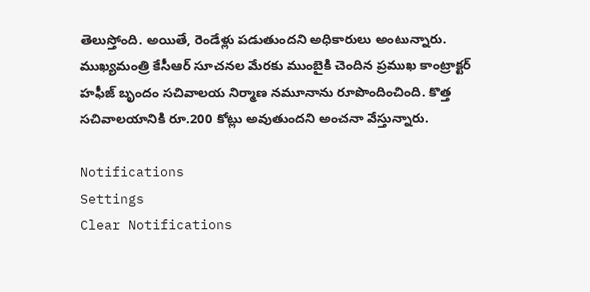తెలుస్తోంది. అయితే, రెండేళ్లు పడుతుందని అధికారులు అంటున్నారు. ముఖ్యమంత్రి కేసీఆర్‌ సూచనల మేరకు ముంబైకి చెందిన ప్రముఖ కాంట్రాక్టర్ హఫీజ్‌ బృందం సచివాలయ నిర్మాణ నమూనాను రూపొందించింది. కొత్త సచివాలయానికి రూ.200 కోట్లు అవుతుందని అంచనా వేస్తున్నారు.

Notifications
Settings
Clear Notifications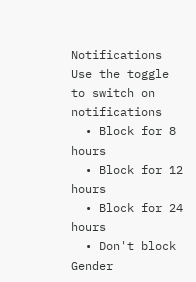Notifications
Use the toggle to switch on notifications
  • Block for 8 hours
  • Block for 12 hours
  • Block for 24 hours
  • Don't block
Gender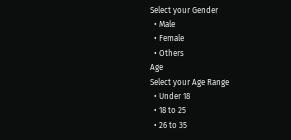Select your Gender
  • Male
  • Female
  • Others
Age
Select your Age Range
  • Under 18
  • 18 to 25
  • 26 to 35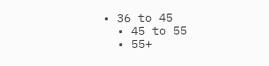• 36 to 45
  • 45 to 55
  • 55+